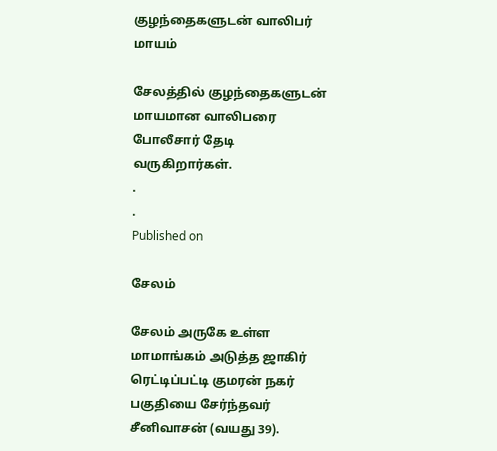குழந்தைகளுடன் வாலிபர் மாயம்

சேலத்தில் குழந்தைகளுடன் மாயமான வாலிபரை போலீசார் தேடி வருகிறார்கள்.
.
.
Published on

சேலம்

சேலம் அருகே உள்ள மாமாங்கம் அடுத்த ஜாகிர் ரெட்டிப்பட்டி குமரன் நகர் பகுதியை சேர்ந்தவர் சீனிவாசன் (வயது 39).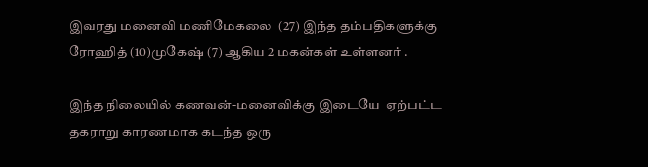இவரது மனைவி மணிமேகலை  (27) இந்த தம்பதிகளுக்கு ரோஹித் (10)முகேஷ் (7) ஆகிய 2 மகன்கள் உள்ளனர் .

இந்த நிலையில் கணவன்-மனைவிக்கு இடையே  ஏற்பட்ட தகராறு காரணமாக கடந்த ஒரு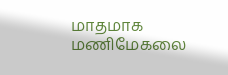மாதமாக மணிமேகலை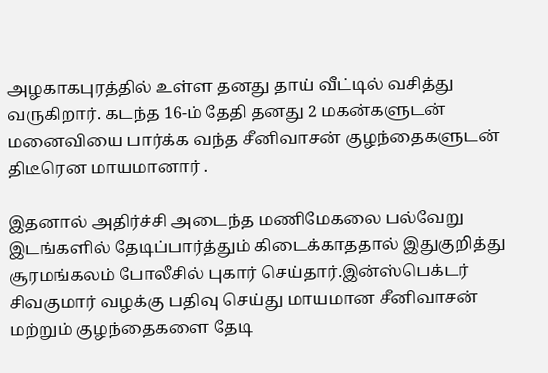அழகாகபுரத்தில் உள்ள தனது தாய் வீட்டில் வசித்து வருகிறார். கடந்த 16-ம் தேதி தனது 2 மகன்களுடன் மனைவியை பார்க்க வந்த சீனிவாசன் குழந்தைகளுடன் திடீரென மாயமானார் .

இதனால் அதிர்ச்சி அடைந்த மணிமேகலை பல்வேறு இடங்களில் தேடிப்பார்த்தும் கிடைக்காததால் இதுகுறித்து சூரமங்கலம் போலீசில் புகார் செய்தார்.இன்ஸ்பெக்டர் சிவகுமார் வழக்கு பதிவு செய்து மாயமான சீனிவாசன் மற்றும் குழந்தைகளை தேடி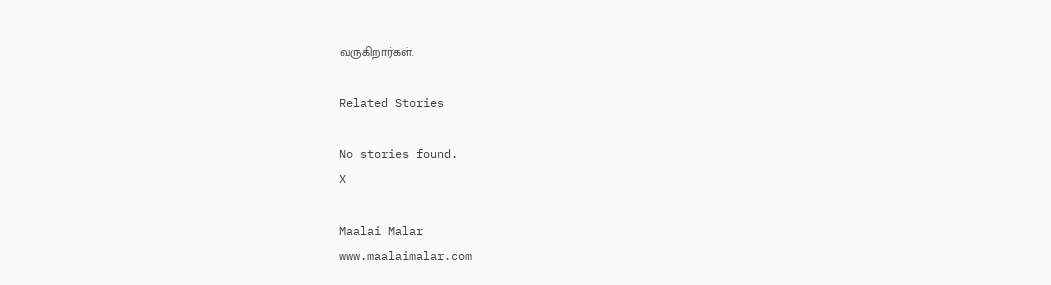வருகிறார்கள்.

Related Stories

No stories found.
X

Maalai Malar
www.maalaimalar.com